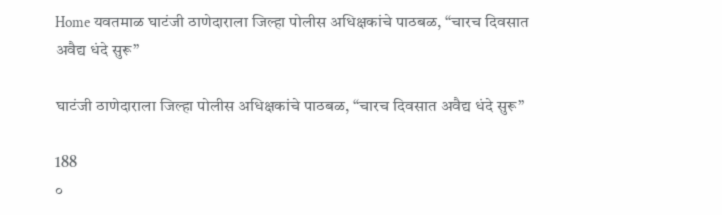Home यवतमाळ घाटंजी ठाणेदाराला जिल्हा पोलीस अधिक्षकांचे पाठबळ, “चारच दिवसात अवैद्य धंदे सुरू”

घाटंजी ठाणेदाराला जिल्हा पोलीस अधिक्षकांचे पाठबळ, “चारच दिवसात अवैद्य धंदे सुरू”

188
०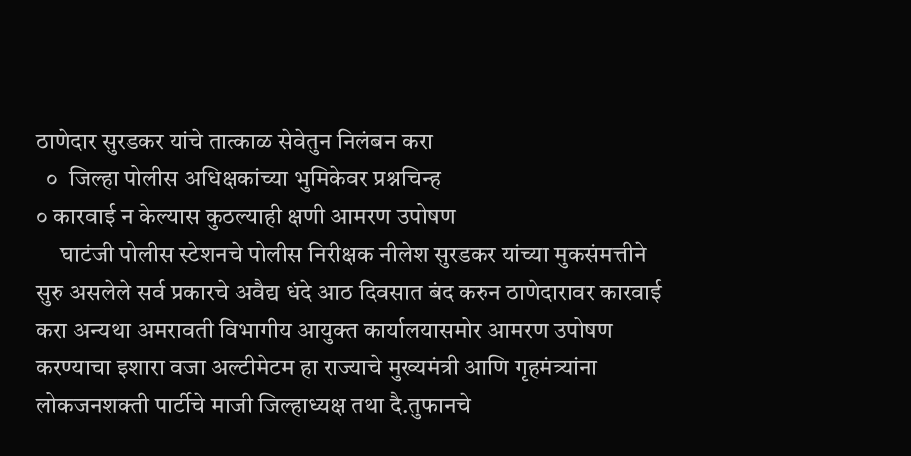ठाणेदार सुरडकर यांचे तात्काळ सेवेतुन निलंबन करा
  ०  जिल्हा पोलीस अधिक्षकांच्या भुमिकेवर प्रश्नचिन्ह
० कारवाई न केल्यास कुठल्याही क्षणी आमरण उपोषण
     घाटंजी पोलीस स्टेशनचे पोलीस निरीक्षक नीलेश सुरडकर यांच्या मुकसंमत्तीने सुरु असलेले सर्व प्रकारचे अवैद्य धंदे आठ दिवसात बंद करुन ठाणेदारावर कारवाई करा अन्यथा अमरावती विभागीय आयुक्त कार्यालयासमोर आमरण उपोषण करण्याचा इशारा वजा अल्टीमेटम हा राज्याचे मुख्यमंत्री आणि गृहमंत्र्यांना लोकजनशक्ती पार्टीचे माजी जिल्हाध्यक्ष तथा दै.तुफानचे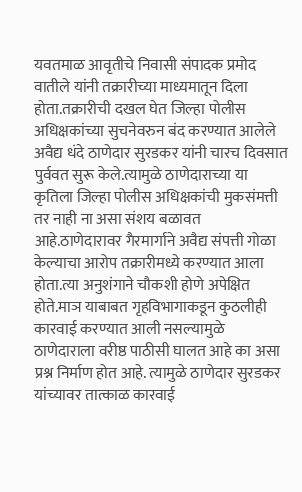यवतमाळ आवृतीचे निवासी संपादक प्रमोद वातीले यांनी तक्रारीच्या माध्यमातून दिला होता.तक्रारीची दखल घेत जिल्हा पोलीस अधिक्षकांच्या सुचनेवरुन बंद करण्यात आलेले अवैद्य धंदे ठाणेदार सुरडकर यांनी चारच दिवसात पुर्ववत सुरू केले.त्यामुळे ठाणेदाराच्या या कृतिला जिल्हा पोलीस अधिक्षकांची मुकसंमत्ती तर नाही ना असा संशय बळावत आहे.ठाणेदारावर गैरमार्गाने अवैद्य संपत्ती गोळा केल्याचा आरोप तक्रारीमध्ये करण्यात आला होता.त्या अनुशंगाने चौकशी होणे अपेक्षित होते.माञ याबाबत गृहविभागाकडून कुठलीही कारवाई करण्यात आली नसल्यामुळे ठाणेदाराला वरीष्ठ पाठीसी घालत आहे का असा प्रश्न निर्माण होत आहे. त्यामुळे ठाणेदार सुरडकर यांच्यावर तात्काळ कारवाई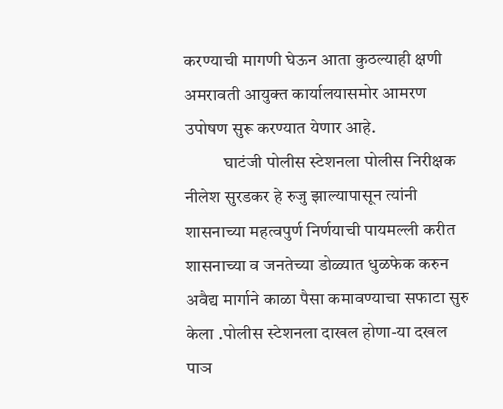करण्याची मागणी घेऊन आता कुठल्याही क्षणी अमरावती आयुक्त कार्यालयासमोर आमरण उपोषण सुरू करण्यात येणार आहे.
           घाटंजी पोलीस स्टेशनला पोलीस निरीक्षक नीलेश सुरडकर हे रुजु झाल्यापासून त्यांनी शासनाच्या महत्वपुर्ण निर्णयाची पायमल्ली करीत शासनाच्या व जनतेच्या डोळ्यात धुळफेक करुन अवैद्य मार्गाने काळा पैसा कमावण्याचा सफाटा सुरु केला .पोलीस स्टेशनला दाखल होणा-या दखल पाञ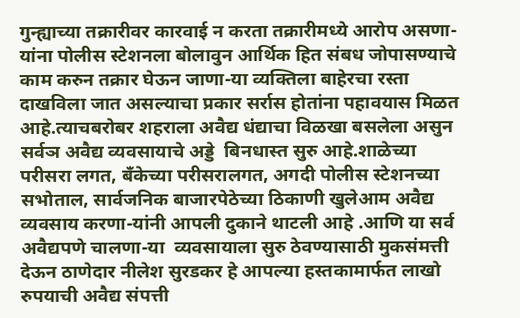गुन्ह्याच्या तक्रारीवर कारवाई न करता तक्रारीमध्ये आरोप असणा-यांना पोलीस स्टेशनला बोलावुन आर्थिक हित संबध जोपासण्याचे काम करुन तक्रार घेऊन जाणा-या व्यक्तिला बाहेरचा रस्ता दाखविला जात असल्याचा प्रकार सर्रास होतांना पहावयास मिळत आहे.त्याचबरोबर शहराला अवैद्य धंद्याचा विळखा बसलेला असुन सर्वञ अवैद्य व्यवसायाचे अड्डे  बिनधास्त सुरु आहे.शाळेच्या परीसरा लगत, बॅंकेच्या परीसरालगत, अगदी पोलीस स्टेशनच्या सभोताल, सार्वजनिक बाजारपेठेच्या ठिकाणी खुलेआम अवैद्य व्यवसाय करणा-यांनी आपली दुकाने थाटली आहे .आणि या सर्व अवैद्यपणे चालणा-या  व्यवसायाला सुरु ठेवण्यासाठी मुकसंमत्ती देऊन ठाणेदार नीलेश सुरडकर हे आपल्या हस्तकामार्फत लाखो रुपयाची अवैद्य संपत्ती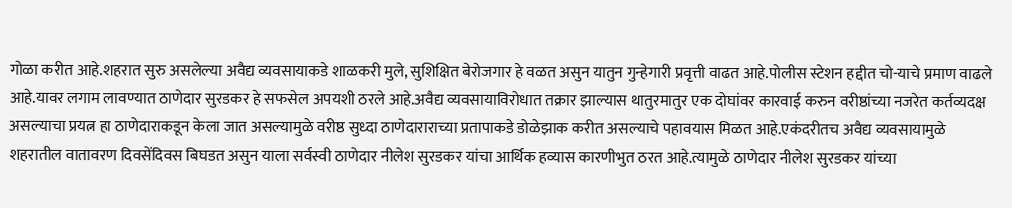गोळा करीत आहे.शहरात सुरु असलेल्या अवैद्य व्यवसायाकडे शाळकरी मुले, सुशिक्षित बेरोजगार हे वळत असुन यातुन गुन्हेगारी प्रवृत्ती वाढत आहे.पोलीस स्टेशन हद्दीत चो-याचे प्रमाण वाढले आहे.यावर लगाम लावण्यात ठाणेदार सुरडकर हे सफसेल अपयशी ठरले आहे.अवैद्य व्यवसायाविरोधात तक्रार झाल्यास थातुरमातुर एक दोघांवर कारवाई करुन वरीष्ठांच्या नजरेत कर्तव्यदक्ष असल्याचा प्रयत्न हा ठाणेदाराकडून केला जात असल्यामुळे वरीष्ठ सुध्दा ठाणेदाराराच्या प्रतापाकडे डोळेझाक करीत असल्याचे पहावयास मिळत आहे.एकंदरीतच अवैद्य व्यवसायामुळे शहरातील वातावरण दिवसेंदिवस बिघडत असुन याला सर्वस्वी ठाणेदार नीलेश सुरडकर यांचा आर्थिक हव्यास कारणीभुत ठरत आहे.त्यामुळे ठाणेदार नीलेश सुरडकर यांच्या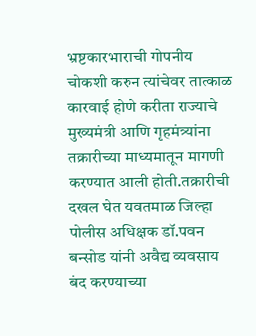भ्रष्टकारभाराची गोपनीय चोकशी करुन त्यांचेवर तात्काळ कारवाई होणे करीता राज्याचे मुख्यमंत्री आणि गृहमंत्र्यांना तक्रारीच्या माध्यमातून मागणी करण्यात आली होती.तक्रारीची दखल घेत यवतमाळ जिल्हा पोलीस अधिक्षक डॉ.पवन बन्सोड यांनी अवैद्य व्यवसाय बंद करण्याच्या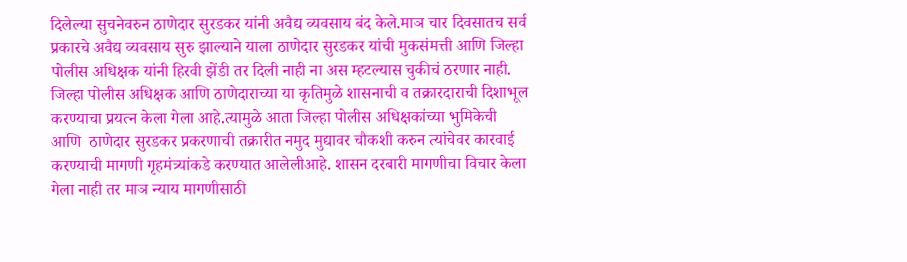दिलेल्या सुचनेवरुन ठाणेदार सुरडकर यांनी अवैद्य व्यवसाय बंद केले.माञ चार दिवसातच सर्व प्रकारचे अवैद्य व्यवसाय सुरु झाल्याने याला ठाणेदार सुरडकर यांची मुकसंमत्ती आणि जिल्हा पोलीस अधिक्षक यांनी हिरवी झेंडी तर दिली नाही ना अस म्हटल्यास चुकीचं ठरणार नाही. जिल्हा पोलीस अधिक्षक आणि ठाणेदाराच्या या कृतिमुळे शासनाची व तक्रारदाराची दिशाभूल करण्याचा प्रयत्न केला गेला आहे.त्यामुळे आता जिल्हा पोलीस अधिक्षकांच्या भुमिकेची आणि  ठाणेदार सुरडकर प्रकरणाची तक्रारीत नमुद मुद्यावर चौकशी करुन त्यांचेवर कारवाई करण्याची मागणी गृहमंत्र्यांकडे करण्यात आलेलीआहे. शासन दरबारी मागणीचा विचार केला गेला नाही तर माञ न्याय मागणीसाठी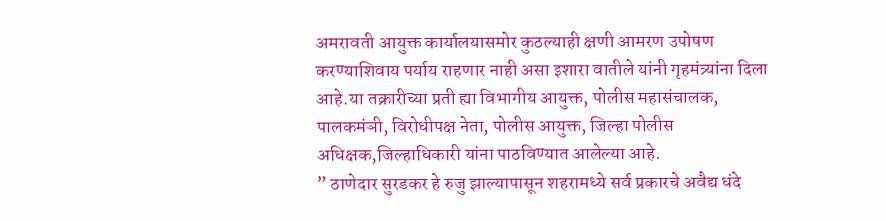अमरावती आयुक्त कार्यालयासमोर कुठल्याही क्षणी आमरण उपोषण करण्याशिवाय पर्याय राहणार नाही असा इशारा वातीले यांनी गृहमंत्र्यांना दिला आहे.या तक्रारीच्या प्रती ह्या विभागीय आयुक्त, पोलीस महासंचालक, पालकमंञी, विरोधीपक्ष नेता, पोलीस आयुक्त, जिल्हा पोलीस अधिक्षक,जिल्हाधिकारी यांना पाठविण्यात आलेल्या आहे.
” ठाणेदार सुरडकर हे रुजु झाल्यापासून शहरामध्ये सर्व प्रकारचे अवैद्य धंदे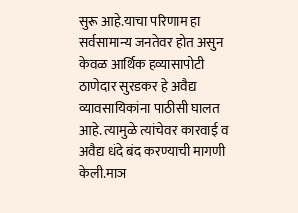सुरू आहे.याचा परिणाम हा सर्वसामान्य जनतेवर होत असुन केवळ आर्थिक हव्यासापोटी ठाणेदार सुरडकर हे अवैद्य व्यावसायिकांना पाठीसी घालत आहे. त्यामुळे त्यांचेवर कारवाई व अवैद्य धंदे बंद करण्याची मागणी केली.माञ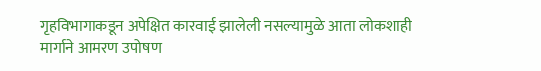गृहविभागाकडून अपेक्षित कारवाई झालेली नसल्यामुळे आता लोकशाही मार्गाने आमरण उपोषण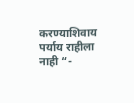करण्याशिवाय पर्याय राहीला नाही “-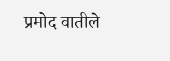प्रमोद वातीले